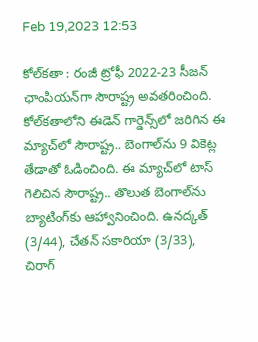Feb 19,2023 12:53

కోల్‌కతా : రంజీ ట్రోఫీ 2022-23 సీజన్‌ ఛాంపియన్‌గా సౌరాష్ట్ర అవతరించింది. కోల్‌కతాలోని ఈడెన్‌ గార్డెన్స్‌లో జరిగిన ఈ మ్యాచ్‌లో సౌరాష్ట్ర.. బెంగాల్‌ను 9 వికెట్ల తేడాతో ఓడించింది. ఈ మ్యాచ్‌లో టాస్‌ గెలిచిన సౌరాష్ట్ర.. తొలుత బెంగాల్‌ను బ్యాటింగ్‌కు ఆహ్వానించింది. ఉనద్కత్‌ (3/44), చేతన్‌ సకారియా (3/33), చిరాగ్‌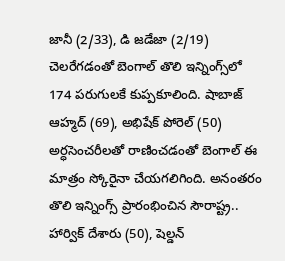జానీ (2/33), డి జడేజా (2/19) చెలరేగడంతో బెంగాల్‌ తొలి ఇన్నింగ్స్‌లో 174 పరుగులకే కుప్పకూలింది. షాబాజ్‌ ఆహ్మద్‌ (69), అభిషేక్‌ పోరెల్‌ (50) అర్ధసెంచరీలతో రాణించడంతో బెంగాల్‌ ఈ మాత్రం స్కోరైనా చేయగలిగింది. అనంతరం తొలి ఇన్నింగ్స్‌ ప్రారంభించిన సౌరాష్ట్ర.. హార్విక్‌ దేశారు (50), షెల్డన్‌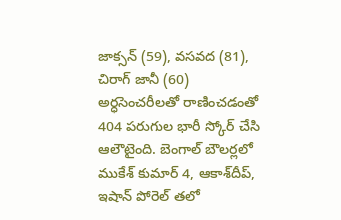జాక్సన్‌ (59), వసవద (81), చిరాగ్‌ జానీ (60) అర్ధసెంచరీలతో రాణించడంతో 404 పరుగుల భారీ స్కోర్‌ చేసి ఆలౌటైంది. బెంగాల్‌ బౌలర్లలో ముకేశ్‌ కుమార్‌ 4, ఆకాశ్‌దీప్‌, ఇషాన్‌ పోరెల్‌ తలో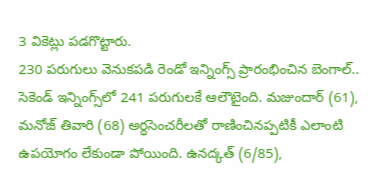3 వికెట్లు పడగొట్టారు.
230 పరుగులు వెనుకపడి రెండో ఇన్నింగ్స్‌ ప్రారంభించిన బెంగాల్‌.. సెకెండ్‌ ఇన్నింగ్స్‌లో 241 పరుగులకే ఆలౌటైంది. మజుందార్‌ (61), మనోజ్‌ తివారి (68) అర్ధసెంచరీలతో రాణించినప్పటికీ ఎలాంటి ఉపయోగం లేకుండా పోయింది. ఉనద్కత్‌ (6/85),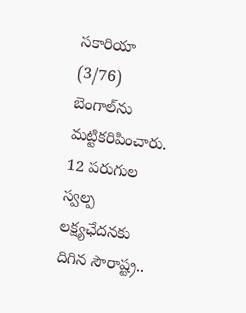సకారియా (3/76) బెంగాల్‌ను మట్టికరిపించారు. 12 పరుగుల స్వల్ప లక్ష్యఛేదనకు దిగిన సౌరాష్ట్ర..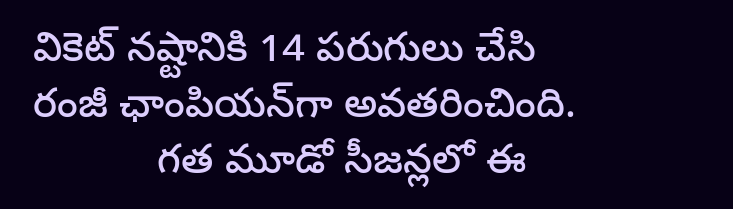వికెట్‌ నష్టానికి 14 పరుగులు చేసి రంజీ ఛాంపియన్‌గా అవతరించింది.
           గత మూడో సీజన్లలో ఈ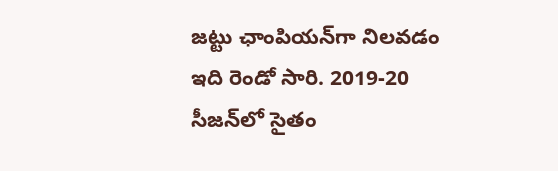జట్టు ఛాంపియన్‌గా నిలవడం ఇది రెండో సారి. 2019-20 సీజన్‌లో సైతం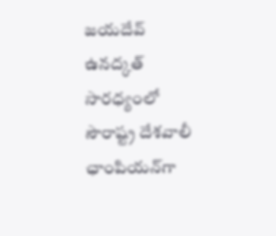జయదేవ్‌ ఉనద్కత్‌ సారధ్యంలో సౌరాష్ట్ర దేశవాలీ ఛాంపియన్‌గా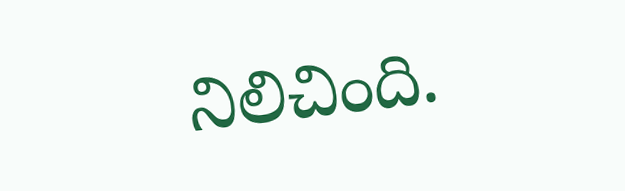నిలిచింది.